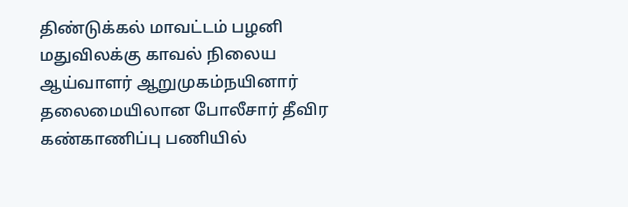திண்டுக்கல் மாவட்டம் பழனி மதுவிலக்கு காவல் நிலைய ஆய்வாளர் ஆறுமுகம்நயினார் தலைமையிலான போலீசார் தீவிர கண்காணிப்பு பணியில்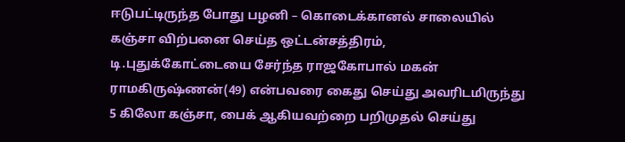ஈடுபட்டிருந்த போது பழனி – கொடைக்கானல் சாலையில் கஞ்சா விற்பனை செய்த ஒட்டன்சத்திரம், டி.புதுக்கோட்டையை சேர்ந்த ராஜகோபால் மகன் ராமகிருஷ்ணன்(49) என்பவரை கைது செய்து அவரிடமிருந்து 5 கிலோ கஞ்சா, பைக் ஆகியவற்றை பறிமுதல் செய்து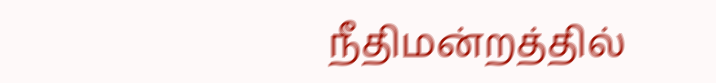நீதிமன்றத்தில்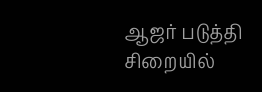ஆஜர் படுத்தி சிறையில்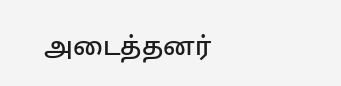அடைத்தனர்